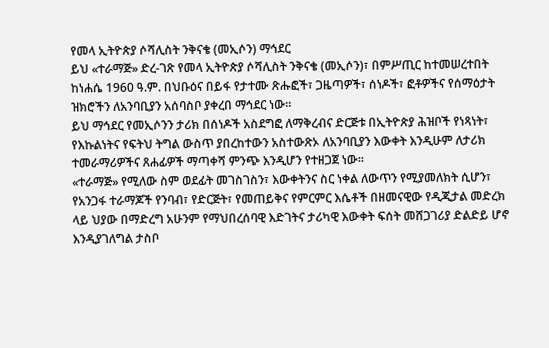የመላ ኢትዮጵያ ሶሻሊስት ንቅናቄ (መኢሶን) ማኅደር
ይህ «ተራማጅ» ድረ-ገጽ የመላ ኢትዮጵያ ሶሻሊስት ንቅናቄ (መኢሶን)፣ በምሥጢር ከተመሠረተበት ከነሐሴ 1960 ዓ.ም. በህቡዕና በይፋ የታተሙ ጽሑፎች፣ ጋዜጣዎች፣ ሰነዶች፣ ፎቶዎችና የሰማዕታት ዝክሮችን ለአንባቢያን አሰባስቦ ያቀረበ ማኅደር ነው።
ይህ ማኅደር የመኢሶንን ታሪክ በሰነዶች አስደግፎ ለማቅረብና ድርጅቱ በኢትዮጵያ ሕዝቦች የነጻነት፣ የእኩልነትና የፍትህ ትግል ውስጥ ያበረከተውን አስተውጽኦ ለአንባቢያን እውቀት እንዲሁም ለታሪክ ተመራማሪዎችና ጸሐፊዎች ማጣቀሻ ምንጭ እንዲሆን የተዘጋጀ ነው።
«ተራማጅ» የሚለው ስም ወደፊት መገስገስን፣ እውቀትንና ስር ነቀል ለውጥን የሚያመለክት ሲሆን፣ የአንጋፋ ተራማጆች የንባብ፣ የድርጅት፣ የመጠይቅና የምርምር እሴቶች በዘመናዊው የዲጂታል መድረክ ላይ ህያው በማድረግ አሁንም የማህበረሰባዊ እድገትና ታሪካዊ እውቀት ፍሰት መሸጋገሪያ ድልድይ ሆኖ እንዲያገለግል ታስቦ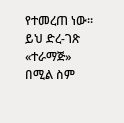የተመረጠ ነው።
ይህ ድረ-ገጽ «ተራማጅ» በሚል ስም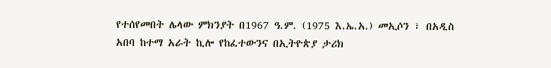የተሰየመበት ሌላው ምክንያት በ1967 ዓ.ም. (1975 እ.ኤ.አ.) መኢሶን ፣ በአዲስ አበባ ከተማ አራት ኪሎ የከፈተውንና በኢትዮጵያ ታሪክ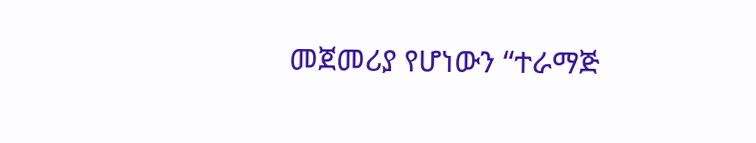መጀመሪያ የሆነውን “ተራማጅ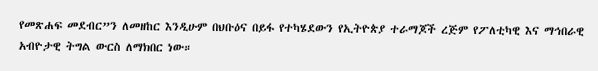የመጽሐፍ መደብር”ን ለመዘከር እንዲሁም በህቡዕና በይፋ የተካሄደውን የኢትዮጵያ ተራማጆች ረጅም የፖለቲካዊ እና ማኅበራዊ አብዮታዊ ትግል ውርስ ለማክበር ነው።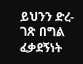ይህንን ድረ-ገጽ በግል ፈቃደኝነት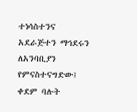ተነሳስተንና አደራጅተን ማኅደሩን ለአንባቢያን የምናስተናግድው፤ ቀደም ባሉት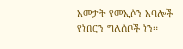አመታት የመኢሶን አባሎች የነበርን ግለሰቦች ነን።